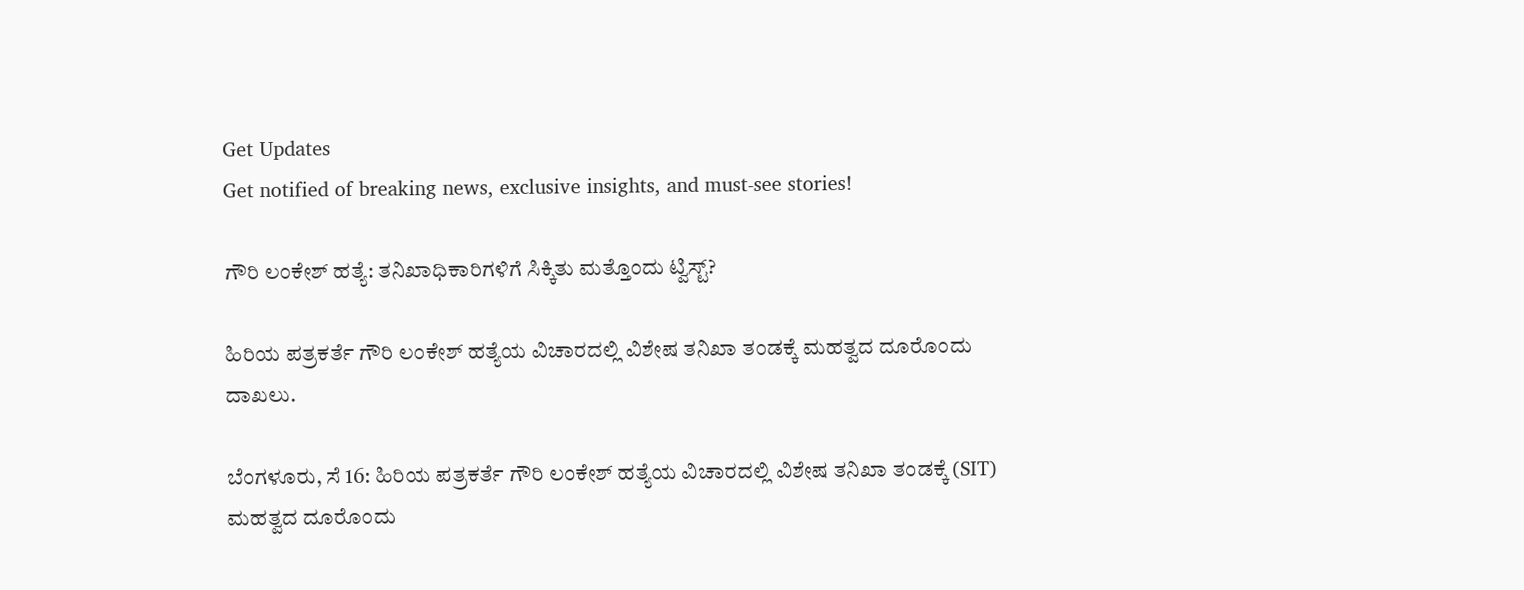Get Updates
Get notified of breaking news, exclusive insights, and must-see stories!

ಗೌರಿ ಲಂಕೇಶ್ ಹತ್ಯೆ: ತನಿಖಾಧಿಕಾರಿಗಳಿಗೆ ಸಿಕ್ಕಿತು ಮತ್ತೊಂದು ಟ್ವಿಸ್ಟ್?

ಹಿರಿಯ ಪತ್ರಕರ್ತೆ ಗೌರಿ ಲಂಕೇಶ್ ಹತ್ಯೆಯ ವಿಚಾರದಲ್ಲಿ ವಿಶೇಷ ತನಿಖಾ ತಂಡಕ್ಕೆ ಮಹತ್ವದ ದೂರೊಂದು ದಾಖಲು.

ಬೆಂಗಳೂರು, ಸೆ 16: ಹಿರಿಯ ಪತ್ರಕರ್ತೆ ಗೌರಿ ಲಂಕೇಶ್ ಹತ್ಯೆಯ ವಿಚಾರದಲ್ಲಿ ವಿಶೇಷ ತನಿಖಾ ತಂಡಕ್ಕೆ (SIT) ಮಹತ್ವದ ದೂರೊಂದು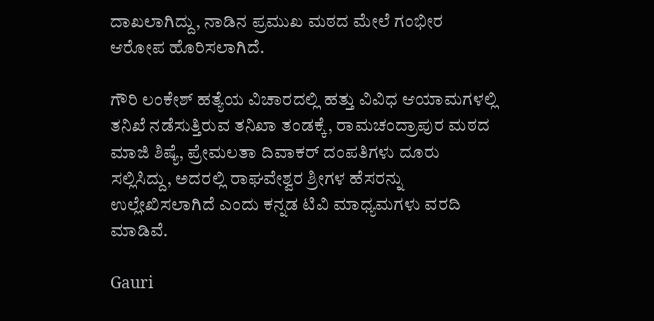ದಾಖಲಾಗಿದ್ದು, ನಾಡಿನ ಪ್ರಮುಖ ಮಠದ ಮೇಲೆ ಗಂಭೀರ ಆರೋಪ ಹೊರಿಸಲಾಗಿದೆ.

ಗೌರಿ ಲಂಕೇಶ್ ಹತ್ಯೆಯ ವಿಚಾರದಲ್ಲಿ ಹತ್ತು ವಿವಿಧ ಆಯಾಮಗಳಲ್ಲಿ ತನಿಖೆ ನಡೆಸುತ್ತಿರುವ ತನಿಖಾ ತಂಡಕ್ಕೆ, ರಾಮಚಂದ್ರಾಪುರ ಮಠದ ಮಾಜಿ ಶಿಷ್ಯೆ, ಪ್ರೇಮಲತಾ ದಿವಾಕರ್ ದಂಪತಿಗಳು ದೂರು ಸಲ್ಲಿಸಿದ್ದು, ಅದರಲ್ಲಿ ರಾಘವೇಶ್ವರ ಶ್ರೀಗಳ ಹೆಸರನ್ನು ಉಲ್ಲೇಖಿಸಲಾಗಿದೆ ಎಂದು ಕನ್ನಡ ಟಿವಿ ಮಾಧ್ಯಮಗಳು ವರದಿ ಮಾಡಿವೆ.

Gauri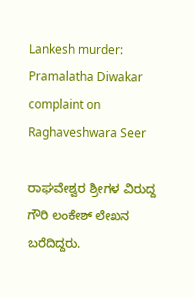Lankesh murder: Pramalatha Diwakar complaint on Raghaveshwara Seer

ರಾಘವೇಶ್ವರ ಶ್ರೀಗಳ ವಿರುದ್ದ ಗೌರಿ ಲಂಕೇಶ್ ಲೇಖನ ಬರೆದಿದ್ದರು.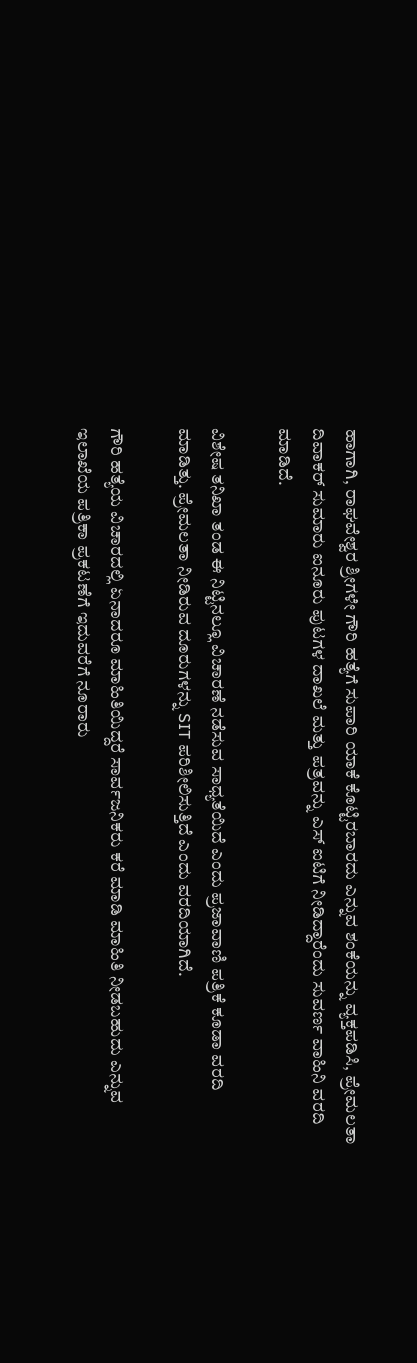ಹಾಗಾಗಿ, ರಾಘವೇಶ್ವರ ಶ್ರೀಗಳೇ ಗೌರಿ ಹತ್ಯೆಗೆ ಸುಪಾರಿ ಯಾಕೆ ಕೊಟ್ಟಿರಬಾರದು ಎನ್ನುವ ಶಂಕೆಯನ್ನು ವ್ಯಕ್ತಪಡಿಸಿ, ಪ್ರೇಮಲತಾ ದಿವಾಕರ್ ಸುಮಾರು ಐನೂರು ಪುಟಗಳ ದಾಖಲೆ ಮತ್ತು ಪತ್ರವನ್ನು ಎಸ್ ಐಟಿಗೆ ನೀಡಿದ್ದಾರೆಂದು ಸುವರ್ಣ ವಾಹಿನಿ ವರದಿ ಮಾಡಿದೆ.

ವಿಶೇಷ ತನಿಖಾ ತಂಡ ಈ ನಿಟ್ಟಿನಲ್ಲೂ ವಿಚಾರಣೆ ನಡೆಸುವ ಸಾಧ್ಯತೆಯಿದೆ ಎಂದು ಪ್ರಜಾವಾಣಿ ಪತ್ರಿಕೆ ಕೂಡಾ ವರದಿ ಮಾಡಿತ್ತು. ಪ್ರೇಮಲತಾ ನೀಡಿರುವ ದೂರುಗಳನ್ನು SIT ಪರಿಶೀಲಿಸುತ್ತಿದೆ ಎಂದು ವರದಿಯಾಗಿದೆ.

ಗೌರಿ ಹತ್ಯೆಯ ವಿಚಾರದಲ್ಲಿ ಏನಾದರೂ ಮಾಹಿತಿಯಿದ್ದರೆ ಸಾರ್ವಜನಿಕರು ಕರೆ ಮಾಡಿ ಮಾಹಿತಿ ನೀಡಬಹುದು ಎನ್ನುವ ಇಲಾಖೆಯ ಪತ್ರಿಕಾ ಪ್ರಕಟಣೆಗೆ ಇದುವರೆಗೆ ನೂರಾರು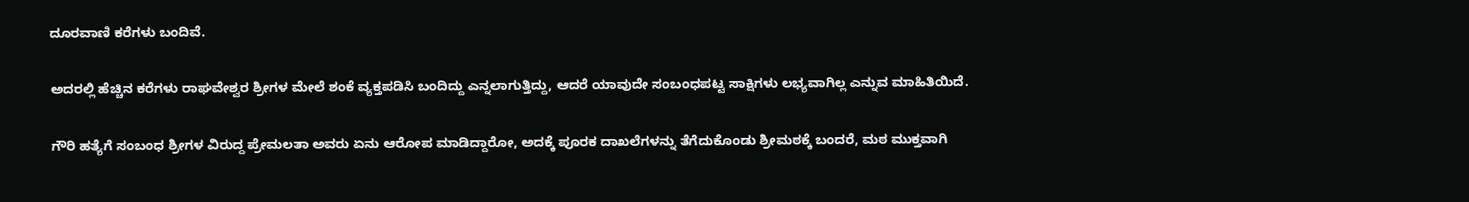ದೂರವಾಣಿ ಕರೆಗಳು ಬಂದಿವೆ.

ಅದರಲ್ಲಿ ಹೆಚ್ಚಿನ ಕರೆಗಳು ರಾಘವೇಶ್ವರ ಶ್ರೀಗಳ ಮೇಲೆ ಶಂಕೆ ವ್ಯಕ್ತಪಡಿಸಿ ಬಂದಿದ್ದು ಎನ್ನಲಾಗುತ್ತಿದ್ದು, ಆದರೆ ಯಾವುದೇ ಸಂಬಂಧಪಟ್ಟ ಸಾಕ್ಷಿಗಳು ಲಭ್ಯವಾಗಿಲ್ಲ ಎನ್ನುವ ಮಾಹಿತಿಯಿದೆ.

ಗೌರಿ ಹತ್ಯೆಗೆ ಸಂಬಂಧ ಶ್ರೀಗಳ ವಿರುದ್ದ ಪ್ರೇಮಲತಾ ಅವರು ಏನು ಆರೋಪ ಮಾಡಿದ್ದಾರೋ, ಅದಕ್ಕೆ ಪೂರಕ ದಾಖಲೆಗಳನ್ನು ತೆಗೆದುಕೊಂಡು ಶ್ರೀಮಠಕ್ಕೆ ಬಂದರೆ, ಮಠ ಮುಕ್ತವಾಗಿ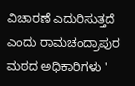ವಿಚಾರಣೆ ಎದುರಿಸುತ್ತದೆ ಎಂದು ರಾಮಚಂದ್ರಾಪುರ ಮಠದ ಅಧಿಕಾರಿಗಳು '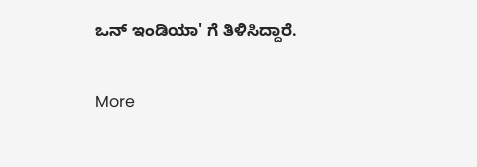ಒನ್ ಇಂಡಿಯಾ' ಗೆ ತಿಳಿಸಿದ್ದಾರೆ.

More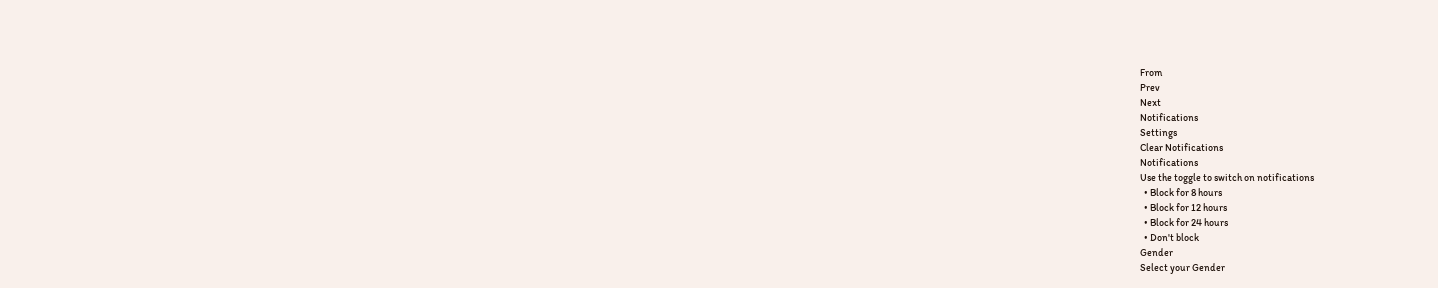From
Prev
Next
Notifications
Settings
Clear Notifications
Notifications
Use the toggle to switch on notifications
  • Block for 8 hours
  • Block for 12 hours
  • Block for 24 hours
  • Don't block
Gender
Select your Gender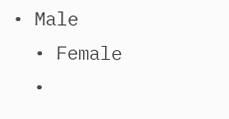• Male
  • Female
  •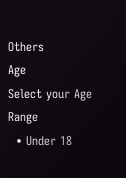Others
Age
Select your Age Range
  • Under 18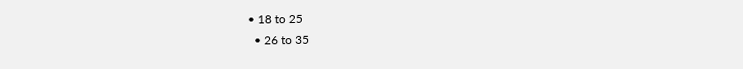• 18 to 25
  • 26 to 35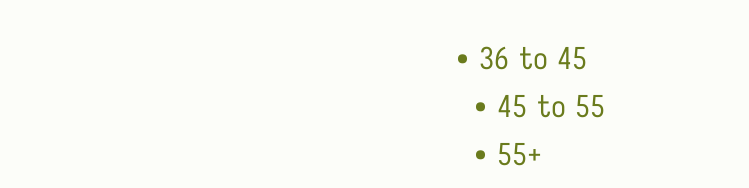• 36 to 45
  • 45 to 55
  • 55+